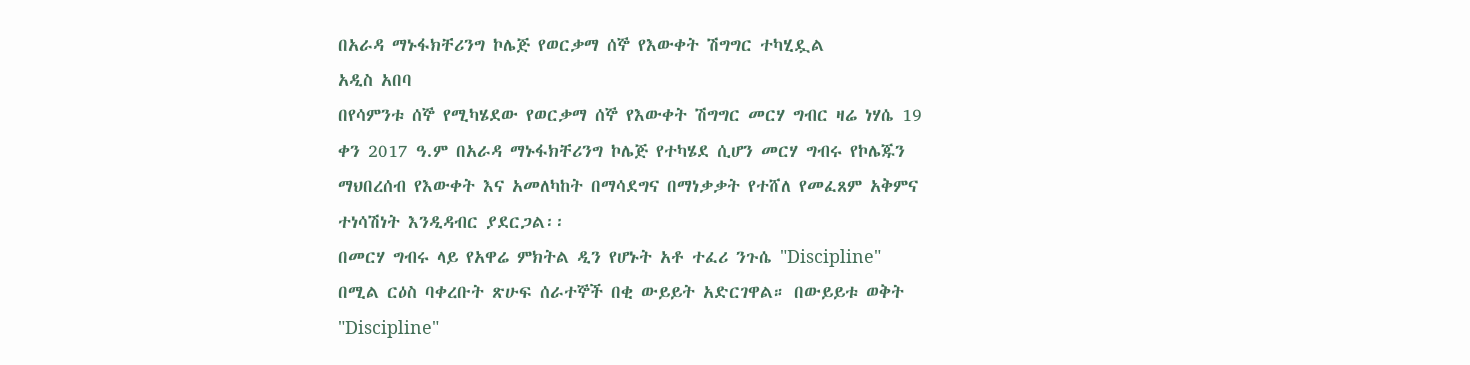በአራዳ ማኑፋክቸሪንግ ኮሌጅ የወርቃማ ሰኞ የእውቀት ሽግግር ተካሂዷል
አዲስ አበባ
በየሳምንቱ ሰኞ የሚካሄደው የወርቃማ ሰኞ የእውቀት ሽግግር መርሃ ግብር ዛሬ ነሃሴ 19 ቀን 2017 ዓ.ም በአራዳ ማኑፋክቸሪንግ ኮሌጅ የተካሄደ ሲሆን መርሃ ግብሩ የኮሌጁን ማህበረሰብ የእውቀት እና አመለካከት በማሳደግና በማነቃቃት የተሸለ የመፈጸም አቅምና ተነሳሽነት እንዲዳብር ያደርጋል፡፡
በመርሃ ግብሩ ላይ የአዋሬ ምክትል ዲን የሆኑት አቶ ተፈሪ ንጉሴ "Discipline" በሚል ርዕስ ባቀረቡት ጽሁፍ ሰራተኞች በቂ ውይይት አድርገዋል። በውይይቱ ወቅት "Discipline"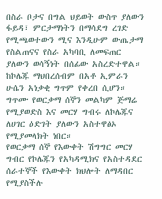በስራ ቦታና በግል ህይወት ውስጥ ያለውን ፋይዳ፣ ምርታማነትን በማሳደግ ረገድ የሚጫወተውን ሚና እንዲሁም ውጤታማ የስልጠናና የስራ አካባቢ ለመፍጠር ያለውን ወሳኝነት በሰፊው አስረድተዋል።
ከኮሌጁ ማህበረሰብም በአቶ ኢምራን ሁሴን አነቃቂ ግጥም የቀረበ ሲሆን። ግጥሙ የወርቃማ ሰኞን መልካም ጅማሬ የሚያወድስ እና መርሃ ግብሩ ለኮሌጁና ለሀገር ዕድገት ያለውን አስተዋፅኦ የሚያመላክት ነበር።
የወርቃማ ሰኞ የእውቀት ሽግግር መርሃ ግብር የኮሌጁን የአካዳሚክና የአስተዳደር ሰራተኞች የእውቀት ክህሎት ለማዳበር የሚያስችሉ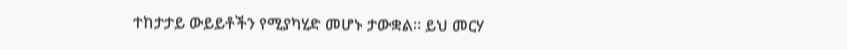ተከታታይ ውይይቶችን የሚያካሂድ መሆኑ ታውቋል። ይህ መርሃ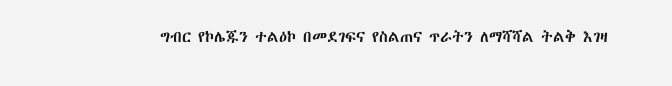ግብር የኮሌጁን ተልዕኮ በመደገፍና የስልጠና ጥራትን ለማሻሻል ትልቅ እገዛ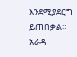እንደሚያደርግ ይጠበቃል።
አራዳ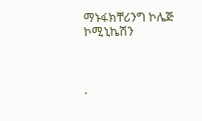ማኑፋክቸሪንግ ኮሌጅ ኮሚኒኬሽን



.